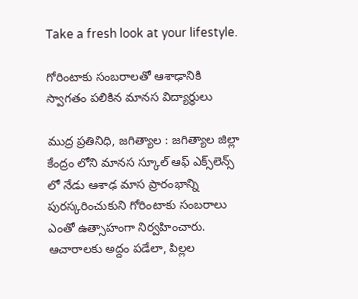Take a fresh look at your lifestyle.

గోరింటాకు సంబరాలతో ఆశాఢానికి స్వాగతం పలికిన మానస విద్యార్థులు

ముద్ర ప్రతినిధి, జగిత్యాల : జగిత్యాల జిల్లా కేంద్రం లోని మానస స్కూల్ ఆఫ్ ఎక్స్‌లెన్స్‌ లో నేడు ఆశాఢ మాస ప్రారంభాన్ని పురస్కరించుకుని గోరింటాకు సంబరాలు ఎంతో ఉత్సాహంగా నిర్వహించారు. ఆచారాలకు అద్దం పడేలా, పిల్లల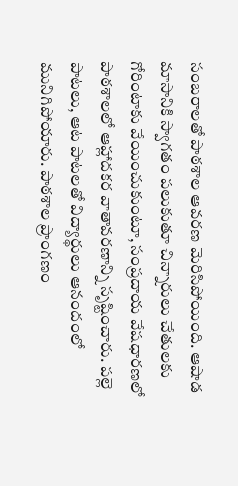సంబరాలతో పాఠశాల ఆవరణ మెరిసిపోయింది. ఆషాడ మాసానికి స్వాగతం పలుకుతూ చిన్నారులు చేతులకు గోరింటాకు వేయించుకుంటూ, సంప్రదాయ వేషధారణలో పాఠశాలలో ఆహ్లాదకర వాతావరణాన్ని సృష్టించారు. పల్లె పాటలు, ఆట పాటలతో విద్యార్థులు ఆనందంలో మునిగిపోయారు. పాఠశాల ప్రాంగణం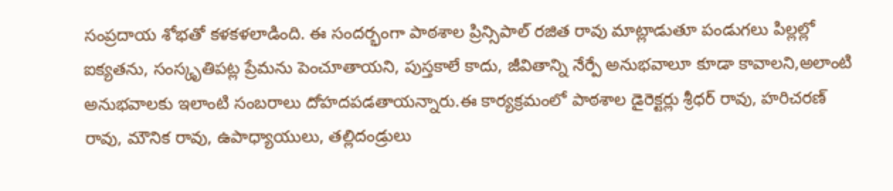సంప్రదాయ శోభతో కళకళలాడింది. ఈ సందర్భంగా పాఠశాల ప్రిన్సిపాల్ రజిత రావు మాట్లాడుతూ పండుగలు పిల్లల్లో ఐక్యతను, సంస్కృతిపట్ల ప్రేమను పెంచూతాయని, పుస్తకాలే కాదు, జీవితాన్ని నేర్పే అనుభవాలూ కూడా కావాలని,అలాంటి అనుభవాలకు ఇలాంటి సంబరాలు దోహదపడతాయన్నారు.ఈ కార్యక్రమంలో పాఠశాల డైరెక్టర్లు శ్రీధర్ రావు, హరిచరణ్ రావు, మౌనిక రావు, ఉపాధ్యాయులు, తల్లిదండ్రులు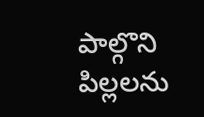పాల్గొని పిల్లలను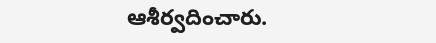ఆశీర్వదించారు.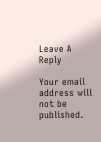Leave A Reply

Your email address will not be published.